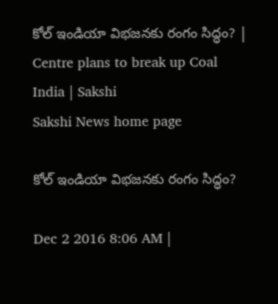కోల్ ఇండియా విభజనకు రంగం సిద్ధం? | Centre plans to break up Coal India | Sakshi
Sakshi News home page

కోల్ ఇండియా విభజనకు రంగం సిద్ధం?

Dec 2 2016 8:06 AM |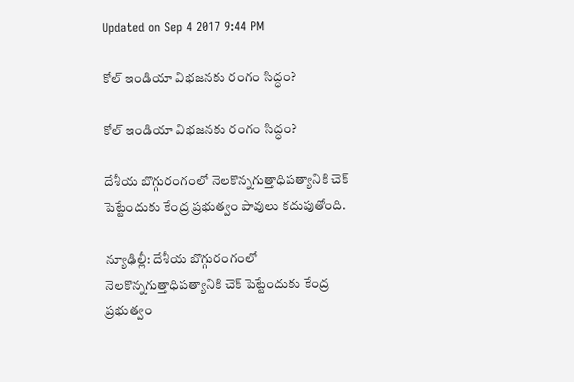Updated on Sep 4 2017 9:44 PM

కోల్ ఇండియా విభజనకు రంగం సిద్ధం?

కోల్ ఇండియా విభజనకు రంగం సిద్ధం?

దేశీయ బొగ్గురంగంలో నెలకొన్నగుత్తాధిపత్యానికి చెక్ పెట్టేందుకు కేంద్ర ప్రభుత్వం పావులు కదుపుతోంది.

న్యూఢిల్లీ: దేశీయ బొగ్గురంగంలో నెలకొన్నగుత్తాధిపత్యానికి చెక్ పెట్టేందుకు కేంద్ర ప్రభుత్వం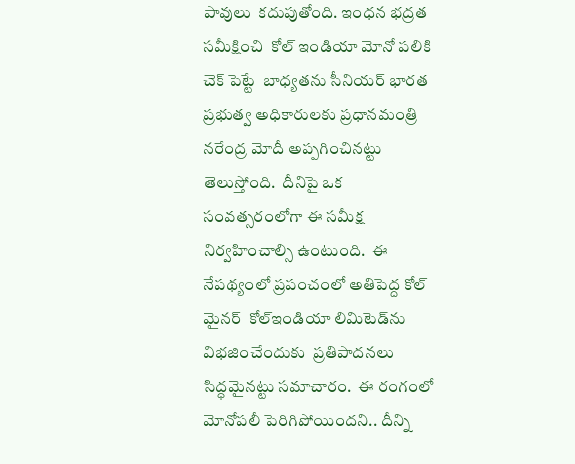పావులు  కదుపుతోంది. ఇంధన భద్రత సమీక్షించి  కోల్ ఇండియా మోనో పలికి చెక్ పెట్టే  బాధ్యతను సీనియర్ భారత ప్రభుత్వ అధికారులకు ప్రధానమంత్రి  నరేంద్ర మోదీ అప్పగించినట్టు తెలుస్తోంది.  దీనిపై ఒక సంవత్సరంలోగా ఈ సమీక్ష నిర్వహించాల్సి ఉంటుంది.  ఈ నేపథ్యంలో ప్రపంచంలో అతిపెద్ద కోల్ మైనర్  కోల్ఇండియా లిమిటెడ్‌ను విభజించేందుకు  ప్రతిపాదనలు సిద్ధమైనట్టు సమాచారం.  ఈ రంగంలో మోనోపలీ పెరిగిపోయిందని.. దీన్ని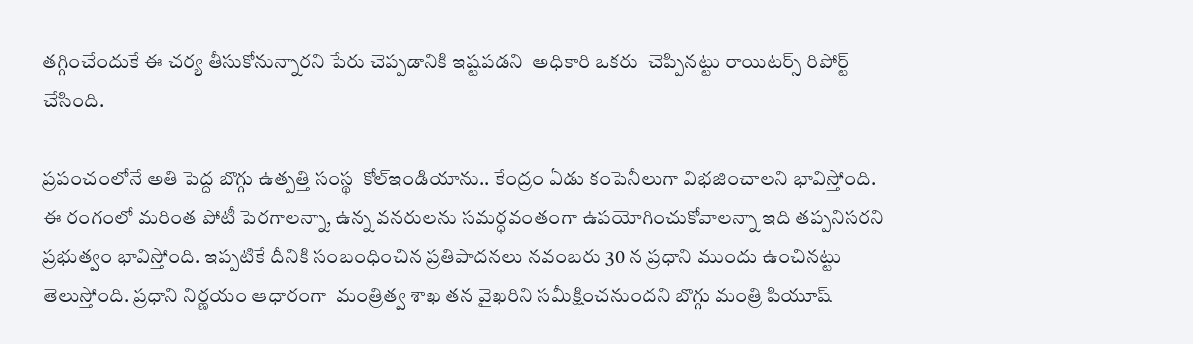తగ్గించేందుకే ఈ చర్య తీసుకోనున్నారని పేరు చెప్పడానికి ఇష్టపడని  అధికారి ఒకరు  చెప్పినట్టు రాయిటర్స్ రిపోర్ట్ చేసింది.

ప్రపంచంలోనే అతి పెద్ద బొగ్గు ఉత్పత్తి సంస్థ  కోల్ఇండియాను.. కేంద్రం ఏడు కంపెనీలుగా విభజించాలని భావిస్తోంది. ఈ రంగంలో మరింత పోటీ పెరగాలన్నా, ఉన్న వనరులను సమర్ధవంతంగా ఉపయోగించుకోవాలన్నా ఇది తప్పనిసరని ప్రభుత్వం భావిస్తోంది. ఇప్పటికే దీనికి సంబంధించిన ప్రతిపాదనలు నవంబరు 30 న ప్రధాని ముందు ఉంచినట్టు తెలుస్తోంది. ప్రధాని నిర్ణయం ఆధారంగా  మంత్రిత్వ శాఖ తన వైఖరిని సమీక్షించనుందని బొగ్గు మంత్రి పియూష్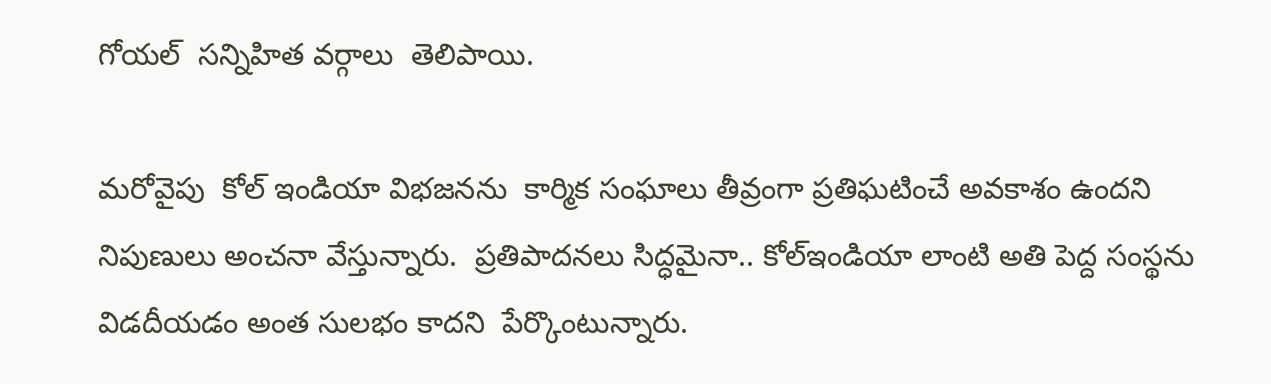గోయల్  సన్నిహిత వర్గాలు  తెలిపాయి.

మరోవైపు  కోల్ ఇండియా విభజనను  కార్మిక సంఘాలు తీవ్రంగా ప్రతిఘటించే అవకాశం ఉందని నిపుణులు అంచనా వేస్తున్నారు.  ప్రతిపాదనలు సిద్ధమైనా.. కోల్ఇండియా లాంటి అతి పెద్ద సంస్థను విడదీయడం అంత సులభం కాదని  పేర్కొంటున్నారు.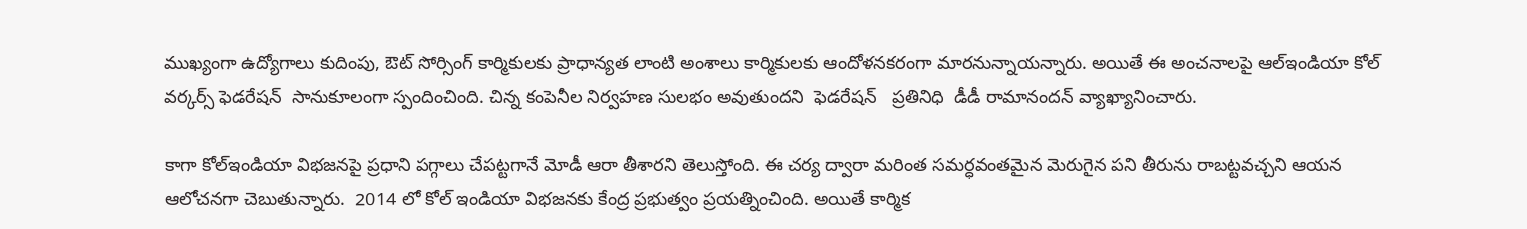ముఖ్యంగా ఉద్యోగాలు కుదింపు, ఔట్ సోర్సింగ్ కార్మికులకు ప్రాధాన్యత లాంటి అంశాలు కార్మికులకు ఆందోళనకరంగా మారనున్నాయన్నారు. అయితే ఈ అంచనాలపై ఆల్ఇండియా కోల్ వర్కర్స్ ఫెడరేషన్  సానుకూలంగా స్పందించింది. చిన్న కంపెనీల నిర్వహణ సులభం అవుతుందని  ఫెడరేషన్   ప్రతినిధి  డీడీ రామానందన్ వ్యాఖ్యానించారు.

కాగా కోల్ఇండియా విభజనపై ప్రధాని పగ్గాలు చేపట్టగానే మోడీ ఆరా తీశారని తెలుస్తోంది. ఈ చర్య ద్వారా మరింత సమర్ధవంతమైన మెరుగైన పని తీరును రాబట్టవచ్చని ఆయన ఆలోచనగా చెబుతున్నారు.  2014 లో కోల్ ఇండియా విభజనకు కేంద్ర ప్రభుత్వం ప్రయత్నించింది. అయితే కార్మిక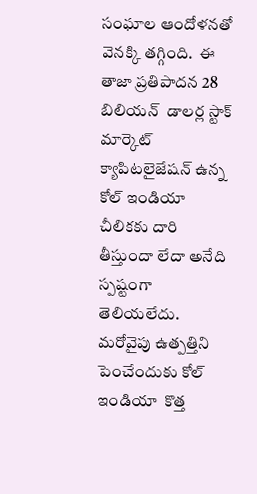సంఘాల ఆందోళనతో వెనక్కి తగ్గింది.  ఈ తాజా ప్రతిపాదన 28 బిలియన్  డాలర్ల స్టాక్ మార్కెట్ క్యాపిటలైజేషన్ ఉన్న కోల్ ఇండియా చీలికకు దారి తీస్తుందా లేదా అనేది స్పష్టంగా తెలియలేదు. మరోవైపు ఉత్పత్తిని పెంచేందుకు కోల్ ఇండియా  కొత్త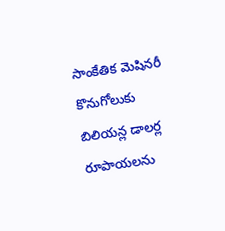సాంకేతిక మెషినరీ కొనుగోలుకు బిలియన్ల డాలర్ల రూపాయలను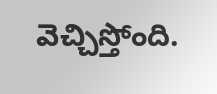వెచ్చిస్తోంది.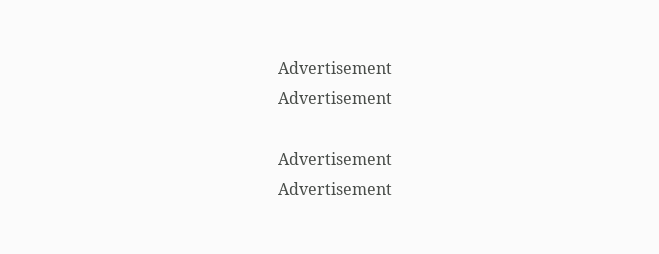Advertisement
Advertisement

Advertisement
Advertisement